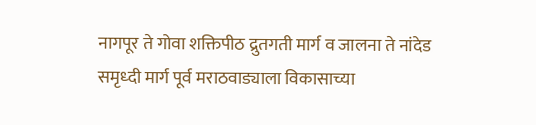नागपूर ते गोवा शक्तिपीठ द्रुतगती मार्ग व जालना ते नांदेड समृध्दी मार्ग पूर्व मराठवाड्याला विकासाच्या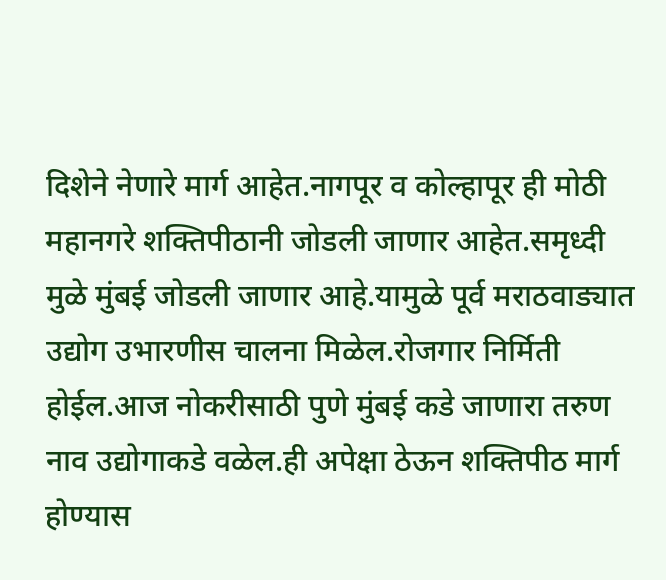दिशेने नेणारे मार्ग आहेत.नागपूर व कोल्हापूर ही मोठी महानगरे शक्तिपीठानी जोडली जाणार आहेत.समृध्दी मुळे मुंबई जोडली जाणार आहे.यामुळे पूर्व मराठवाड्यात उद्योग उभारणीस चालना मिळेल.रोजगार निर्मिती होईल.आज नोकरीसाठी पुणे मुंबई कडे जाणारा तरुण नाव उद्योगाकडे वळेल.ही अपेक्षा ठेऊन शक्तिपीठ मार्ग होण्यास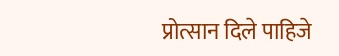प्रोत्सान दिले पाहिजे